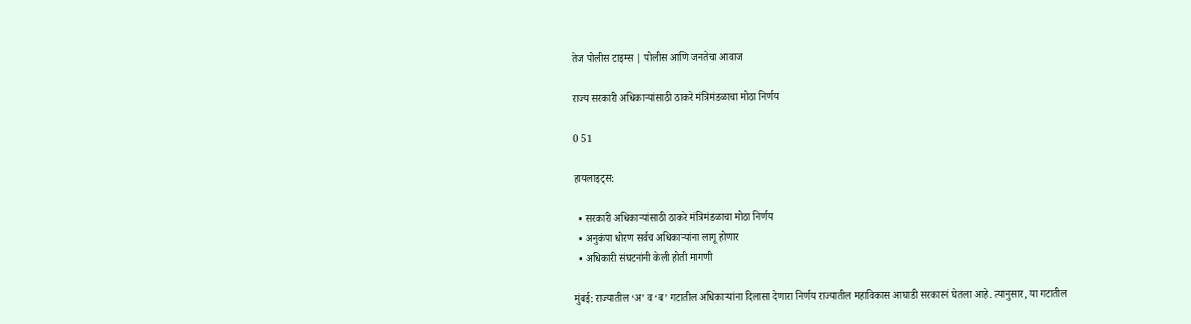तेज पोलीस टाइम्स | पोलीस आणि जनतेचा आवाज

राज्य सरकारी अधिकाऱ्यांसाठी ठाकरे मंत्रिमंडळाचा मोठा निर्णय

0 51

हायलाइट्स:

  • सरकारी अधिकाऱ्यांसाठी ठाकरे मंत्रिमंडळाचा मोठा निर्णय
  • अनुकंपा धोरण सर्वच अधिकाऱ्यांना लागू होणार
  • अधिकारी संघटनांनी केली होती मागणी

मुंबई: राज्यातील ‘अ’ व ‘ब’ गटातील अधिकाऱ्यांना दिलासा देणारा निर्णय राज्यातील महाविकास आघाडी सरकारनं घेतला आहे. त्यानुसार, या गटातील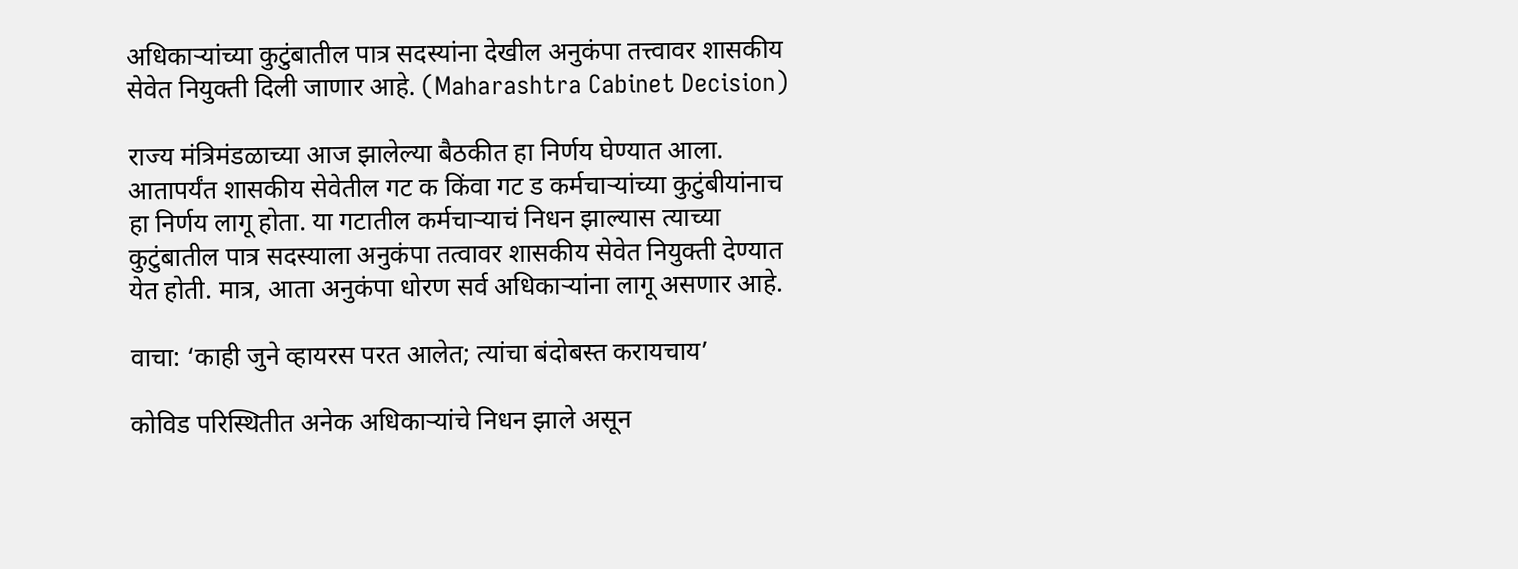अधिकाऱ्यांच्या कुटुंबातील पात्र सदस्यांना देखील अनुकंपा तत्त्वावर शासकीय सेवेत नियुक्ती दिली जाणार आहे. (Maharashtra Cabinet Decision)

राज्य मंत्रिमंडळाच्या आज झालेल्या बैठकीत हा निर्णय घेण्यात आला. आतापर्यंत शासकीय सेवेतील गट क किंवा गट ड कर्मचाऱ्यांच्या कुटुंबीयांनाच हा निर्णय लागू होता. या गटातील कर्मचाऱ्याचं निधन झाल्यास त्याच्या कुटुंबातील पात्र सदस्याला अनुकंपा तत्वावर शासकीय सेवेत नियुक्ती देण्यात येत होती. मात्र, आता अनुकंपा धोरण सर्व अधिकाऱ्यांना लागू असणार आहे.

वाचा: ‘काही जुने व्हायरस परत आलेत; त्यांचा बंदोबस्त करायचाय’

कोविड परिस्थितीत अनेक अधिकाऱ्यांचे निधन झाले असून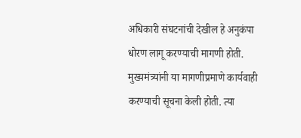अधिकारी संघटनांची देखील हे अनुकंपा धोरण लागू करण्याची मागणी होती. मुख्यमंत्र्यांनी या मागणीप्रमाणे कार्यवाही करण्याची सूचना केली होती. त्या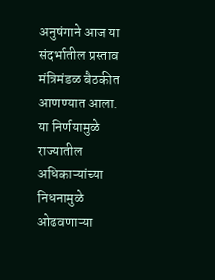अनुषंगाने आज या संदर्भातील प्रस्ताव मंत्रिमंडळ बैठकीत आणण्यात आला. या निर्णयामुळे राज्यातील अधिकाऱ्यांच्या निधनामुळे ओढवणाऱ्या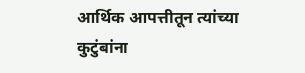आर्थिक आपत्तीतून त्यांच्या कुटुंबांना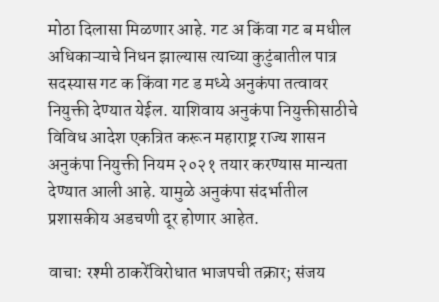मोठा दिलासा मिळणार आहे. गट अ किंवा गट ब मधील अधिकाऱ्याचे निधन झाल्यास त्याच्या कुटुंबातील पात्र सदस्यास गट क किंवा गट ड मध्ये अनुकंपा तत्वावर नियुक्ती देण्यात येईल. याशिवाय अनुकंपा नियुक्तीसाठीचे विविध आदेश एकत्रित करून महाराष्ट्र राज्य शासन अनुकंपा नियुक्ती नियम २०२१ तयार करण्यास मान्यता देण्यात आली आहे. यामुळे अनुकंपा संदर्भातील प्रशासकीय अडचणी दूर होणार आहेत.

वाचा: रश्मी ठाकरेंविरोधात भाजपची तक्रार; संजय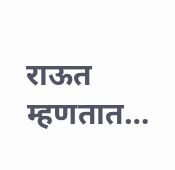राऊत म्हणतात…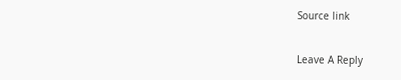Source link

Leave A Reply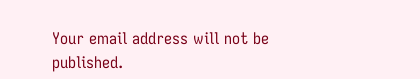Your email address will not be published.